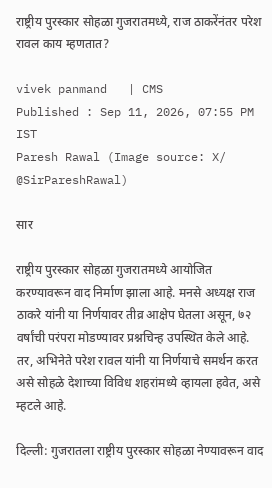राष्ट्रीय पुरस्कार सोहळा गुजरातमध्ये, राज ठाकरेंनंतर परेश रावल काय म्हणतात?

vivek panmand   | CMS
Published : Sep 11, 2026, 07:55 PM IST
Paresh Rawal (Image source: X/ @SirPareshRawal)

सार

राष्ट्रीय पुरस्कार सोहळा गुजरातमध्ये आयोजित करण्यावरून वाद निर्माण झाला आहे. मनसे अध्यक्ष राज ठाकरे यांनी या निर्णयावर तीव्र आक्षेप घेतला असून, ७२ वर्षांची परंपरा मोडण्यावर प्रश्नचिन्ह उपस्थित केले आहे. तर, अभिनेते परेश रावल यांनी या निर्णयाचे समर्थन करत असे सोहळे देशाच्या विविध शहरांमध्ये व्हायला हवेत, असे म्हटले आहे.

दिल्ली: गुजरातला राष्ट्रीय पुरस्कार सोहळा नेण्यावरून वाद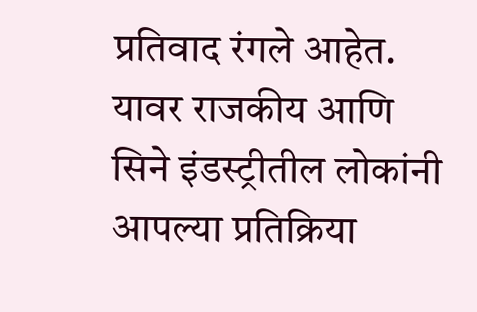प्रतिवाद रंगले आहेत. यावर राजकीय आणि सिने इंडस्ट्रीतील लोकांनी आपल्या प्रतिक्रिया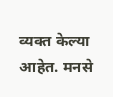व्यक्त केल्या आहेत. मनसे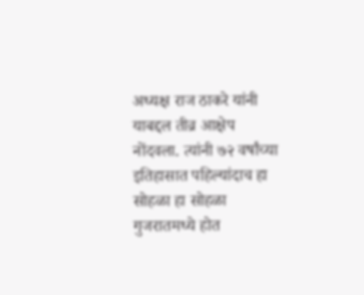अध्यक्ष राज ठाकरे यांनी याबद्दल तीव्र आक्षेप नोंदवला. त्यांनी ७२ वर्षांच्या इतिहासात पहिल्यांदाच हा सोहळा हा सोहळा गुजरातमध्ये होत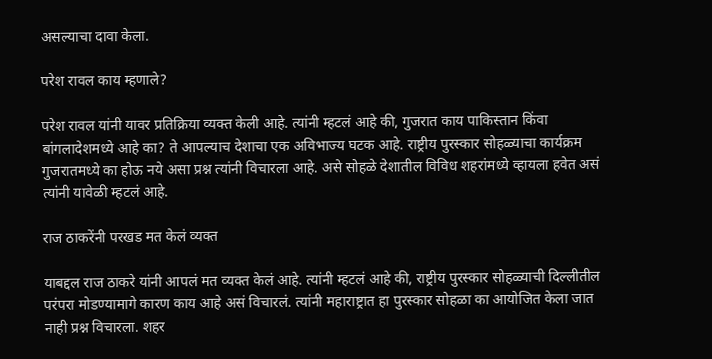असल्याचा दावा केला.

परेश रावल काय म्हणाले?

परेश रावल यांनी यावर प्रतिक्रिया व्यक्त केली आहे. त्यांनी म्हटलं आहे की, गुजरात काय पाकिस्तान किंवा बांगलादेशमध्ये आहे का? ते आपल्याच देशाचा एक अविभाज्य घटक आहे. राष्ट्रीय पुरस्कार सोहळ्याचा कार्यक्रम गुजरातमध्ये का होऊ नये असा प्रश्न त्यांनी विचारला आहे. असे सोहळे देशातील विविध शहरांमध्ये व्हायला हवेत असं त्यांनी यावेळी म्हटलं आहे.

राज ठाकरेंनी परखड मत केलं व्यक्त

याबद्दल राज ठाकरे यांनी आपलं मत व्यक्त केलं आहे. त्यांनी म्हटलं आहे की, राष्ट्रीय पुरस्कार सोहळ्याची दिल्लीतील परंपरा मोडण्यामागे कारण काय आहे असं विचारलं. त्यांनी महाराष्ट्रात हा पुरस्कार सोहळा का आयोजित केला जात नाही प्रश्न विचारला. शहर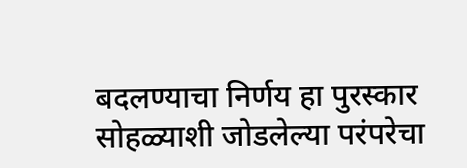बदलण्याचा निर्णय हा पुरस्कार सोहळ्याशी जोडलेल्या परंपरेचा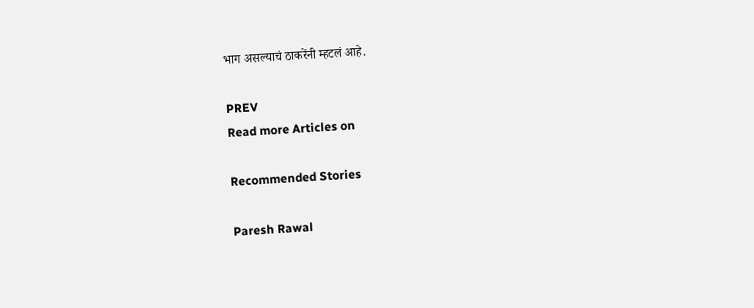भाग असल्याचं ठाकरेंनी म्हटलं आहे.

PREV
Read more Articles on

Recommended Stories

Paresh Rawal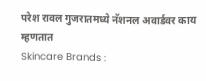परेश रावल गुजरातमध्ये नॅशनल अवार्डवर काय म्हणतात
Skincare Brands :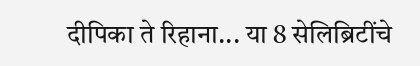दीपिका ते रिहाना... या 8 सेलिब्रिटींचे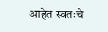आहेत स्वतःचे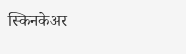स्किनकेअर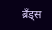ब्रँड्स